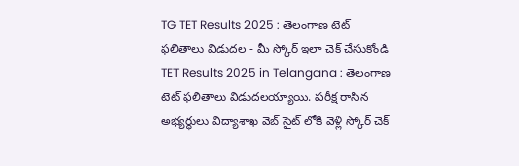TG TET Results 2025 : తెలంగాణ టెట్ ఫలితాలు విడుదల - మీ స్కోర్ ఇలా చెక్ చేసుకోండి
TET Results 2025 in Telangana : తెలంగాణ టెట్ ఫలితాలు విడుదలయ్యాయి. పరీక్ష రాసిన అభ్యర్థులు విద్యాశాఖ వెబ్ సైట్ లోకి వెళ్లి స్కోర్ చెక్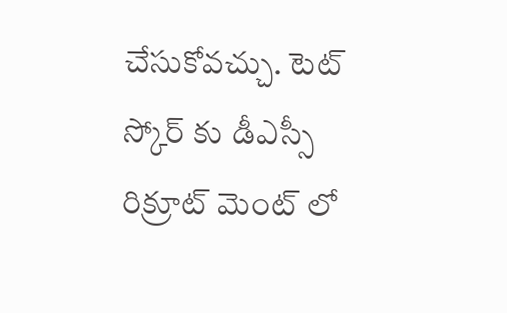చేసుకోవచ్చు. టెట్ స్కోర్ కు డీఎస్సీ రిక్రూట్ మెంట్ లో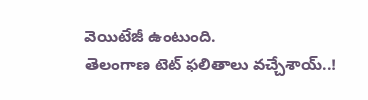వెయిటేజీ ఉంటుంది.
తెలంగాణ టెట్ ఫలితాలు వచ్చేశాయ్..!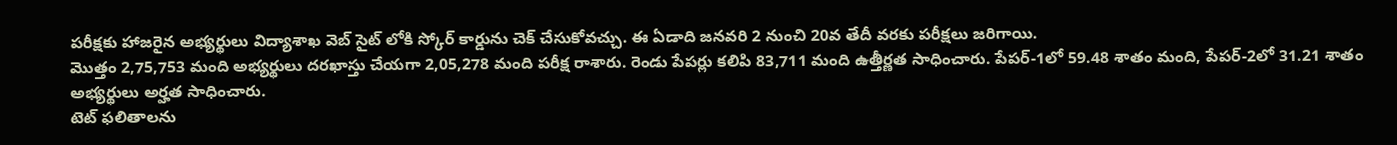పరీక్షకు హాజరైన అభ్యర్థులు విద్యాశాఖ వెబ్ సైట్ లోకి స్కోర్ కార్డును చెక్ చేసుకోవచ్చు. ఈ ఏడాది జనవరి 2 నుంచి 20వ తేదీ వరకు పరీక్షలు జరిగాయి.
మొత్తం 2,75,753 మంది అభ్యర్థులు దరఖాస్తు చేయగా 2,05,278 మంది పరీక్ష రాశారు. రెండు పేపర్లు కలిపి 83,711 మంది ఉత్తీర్ణత సాధించారు. పేపర్-1లో 59.48 శాతం మంది, పేపర్-2లో 31.21 శాతం అభ్యర్థులు అర్హత సాధించారు.
టెట్ ఫలితాలను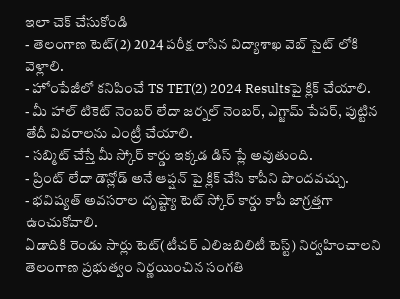ఇలా చెక్ చేసుకోండి
- తెలంగాణ టెట్(2) 2024 పరీక్ష రాసిన విద్యాశాఖ వెబ్ సైట్ లోకి వెళ్లాలి.
- హోంపేజీలో కనిపించే TS TET(2) 2024 Resultsపై క్లిక్ చేయాలి.
- మీ హాల్ టికెట్ నెంబర్ లేదా జర్నల్ నెంబర్, ఎగ్జామ్ పేపర్, పుట్టిన తేదీ వివరాలను ఎంట్రీ చేయాలి.
- సబ్మిట్ చేస్తే మీ స్కోర్ కార్డు ఇక్కడ డిస్ ప్లే అవుతుంది.
- ప్రింట్ లేదా డౌన్లోడ్ అనే ఆప్షన్ పై క్లిక్ చేసి కాపీని పొందవచ్చు.
- భవిష్యత్ అవసరాల దృష్ట్యా టెట్ స్కోర్ కార్డు కాపీ జాగ్రత్తగా ఉంచుకోవాలి.
ఏడాదికి రెండు సార్లు టెట్(టీచర్ ఎలిజబిలిటీ టెస్ట్) నిర్వహించాలని తెలంగాణ ప్రభుత్వం నిర్ణయించిన సంగతి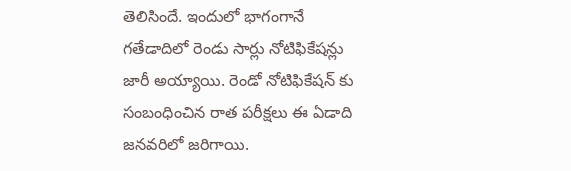తెలిసిందే. ఇందులో భాగంగానే గతేడాదిలో రెండు సార్లు నోటిఫికేషన్లు జారీ అయ్యాయి. రెండో నోటిఫికేషన్ కు సంబంధించిన రాత పరీక్షలు ఈ ఏడాది జనవరిలో జరిగాయి.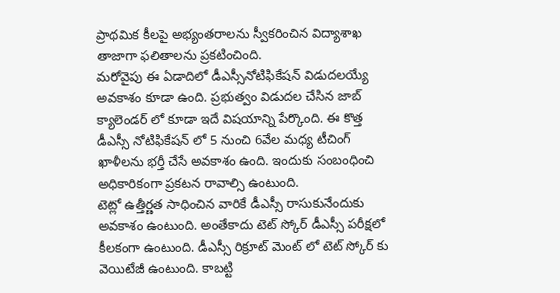ప్రాథమిక కీలపై అభ్యంతరాలను స్వీకరించిన విద్యాశాఖ తాజాగా ఫలితాలను ప్రకటించింది.
మరోవైపు ఈ ఏడాదిలో డీఎస్సీనోటిఫికేషన్ విడుదలయ్యే అవకాశం కూడా ఉంది. ప్రభుత్వం విడుదల చేసిన జాబ్ క్యాలెండర్ లో కూడా ఇదే విషయాన్ని పేర్కొంది. ఈ కొత్త డీఎస్సీ నోటిఫికేషన్ లో 5 నుంచి 6వేల మధ్య టీచింగ్ ఖాళీలను భర్తీ చేసే అవకాశం ఉంది. ఇందుకు సంబంధించి అధికారికంగా ప్రకటన రావాల్సి ఉంటుంది.
టెట్లో ఉత్తీర్ణత సాధించిన వారికే డీఎస్సీ రాసుకునేందుకు అవకాశం ఉంటుంది. అంతేకాదు టెట్ స్కోర్ డీఎస్సీ పరీక్షలో కీలకంగా ఉంటుంది. డీఎస్సీ రిక్రూట్ మెంట్ లో టెట్ స్కోర్ కు వెయిటేజీ ఉంటుంది. కాబట్టి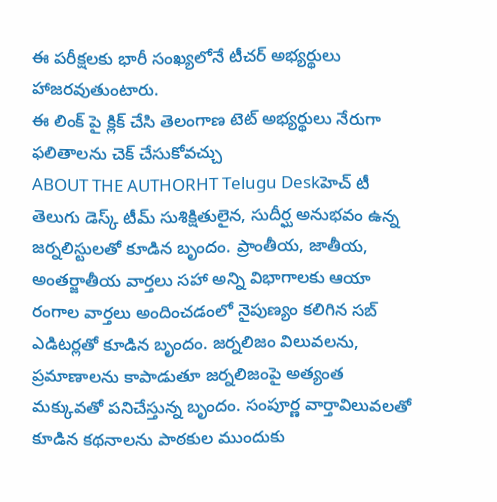ఈ పరీక్షలకు భారీ సంఖ్యలోనే టీచర్ అభ్యర్థులు హాజరవుతుంటారు.
ఈ లింక్ పై క్లిక్ చేసి తెలంగాణ టెట్ అభ్యర్థులు నేరుగా ఫలితాలను చెక్ చేసుకోవచ్చు
ABOUT THE AUTHORHT Telugu Deskహెచ్ టీ తెలుగు డెస్క్ టీమ్ సుశిక్షితులైన, సుదీర్ఘ అనుభవం ఉన్న జర్నలిస్టులతో కూడిన బృందం. ప్రాంతీయ, జాతీయ, అంతర్జాతీయ వార్తలు సహా అన్ని విభాగాలకు ఆయా రంగాల వార్తలు అందించడంలో నైపుణ్యం కలిగిన సబ్ ఎడిటర్లతో కూడిన బృందం. జర్నలిజం విలువలను, ప్రమాణాలను కాపాడుతూ జర్నలిజంపై అత్యంత మక్కువతో పనిచేస్తున్న బృందం. సంపూర్ణ వార్తావిలువలతో కూడిన కథనాలను పాఠకుల ముందుకు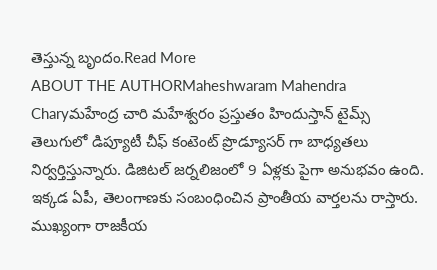తెస్తున్న బృందం.Read More
ABOUT THE AUTHORMaheshwaram Mahendra Charyమహేంద్ర చారి మహేశ్వరం ప్రస్తుతం హిందుస్తాన్ టైమ్స్ తెలుగులో డిప్యూటీ చీఫ్ కంటెంట్ ప్రొడ్యూసర్ గా బాధ్యతలు నిర్వర్తిస్తున్నారు. డిజిటల్ జర్నలిజంలో 9 ఏళ్లకు పైగా అనుభవం ఉంది. ఇక్కడ ఏపీ, తెలంగాణకు సంబంధించిన ప్రాంతీయ వార్తలను రాస్తారు. ముఖ్యంగా రాజకీయ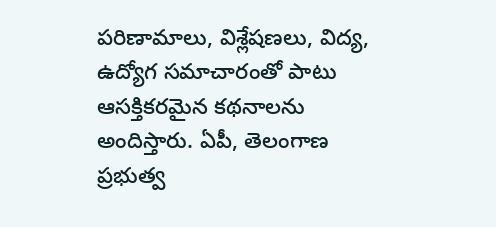పరిణామాలు, విశ్లేషణలు, విద్య, ఉద్యోగ సమాచారంతో పాటు ఆసక్తికరమైన కథనాలను అందిస్తారు. ఏపీ, తెలంగాణ ప్రభుత్వ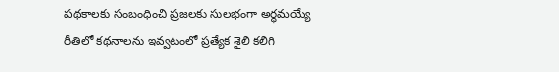పథకాలకు సంబంధించి ప్రజలకు సులభంగా అర్థమయ్యే రీతిలో కథనాలను ఇవ్వటంలో ప్రత్యేక శైలి కలిగి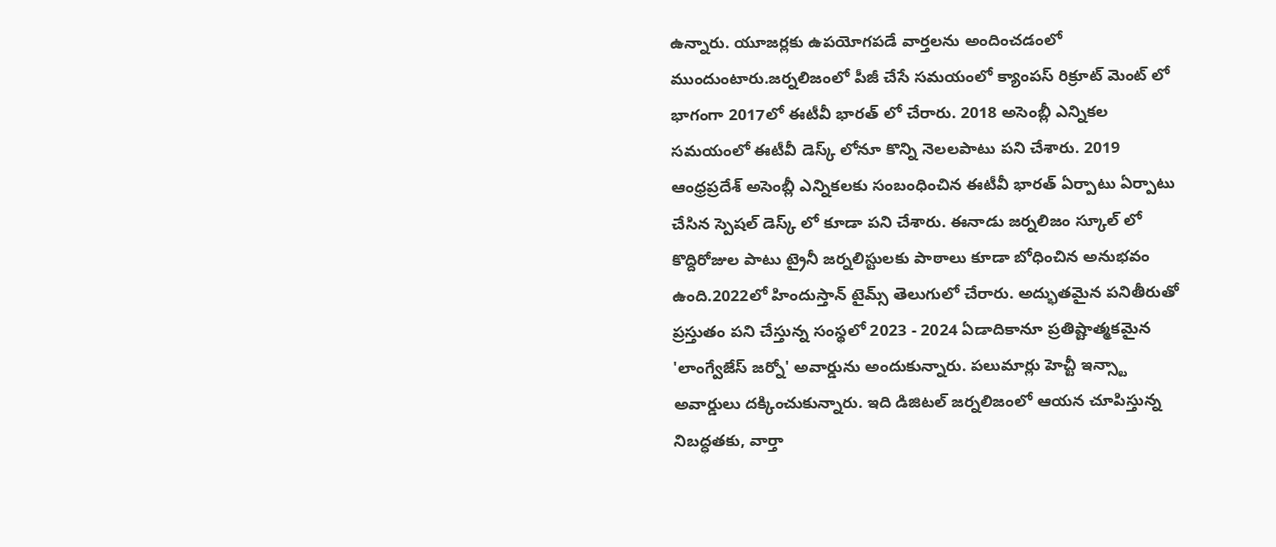ఉన్నారు. యూజర్లకు ఉపయోగపడే వార్తలను అందించడంలో ముందుంటారు.జర్నలిజంలో పీజీ చేసే సమయంలో క్యాంపస్ రిక్రూట్ మెంట్ లో భాగంగా 2017లో ఈటీవీ భారత్ లో చేరారు. 2018 అసెంబ్లీ ఎన్నికల సమయంలో ఈటీవీ డెస్క్ లోనూ కొన్ని నెలలపాటు పని చేశారు. 2019 ఆంధ్రప్రదేశ్ అసెంబ్లీ ఎన్నికలకు సంబంధించిన ఈటీవీ భారత్ ఏర్పాటు ఏర్పాటు చేసిన స్పెషల్ డెస్క్ లో కూడా పని చేశారు. ఈనాడు జర్నలిజం స్కూల్ లో కొద్దిరోజుల పాటు ట్రైనీ జర్నలిస్టులకు పాఠాలు కూడా బోధించిన అనుభవం ఉంది.2022లో హిందుస్తాన్ టైమ్స్ తెలుగులో చేరారు. అద్భుతమైన పనితీరుతో ప్రస్తుతం పని చేస్తున్న సంస్థలో 2023 - 2024 ఏడాదికానూ ప్రతిష్టాత్మకమైన 'లాంగ్వేజేస్ జర్నో' అవార్డును అందుకున్నారు. పలుమార్లు హెచ్టీ ఇన్స్టా అవార్డులు దక్కించుకున్నారు. ఇది డిజిటల్ జర్నలిజంలో ఆయన చూపిస్తున్న నిబద్ధతకు, వార్తా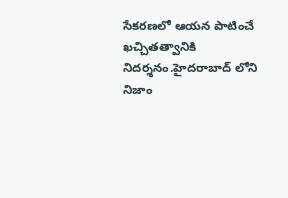సేకరణలో ఆయన పాటించే ఖచ్చితత్వానికి నిదర్శనం.హైదరాబాద్ లోని నిజాం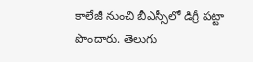కాలేజీ నుంచి బీఎస్సీలో డిగ్రీ పట్టా పొందారు. తెలుగు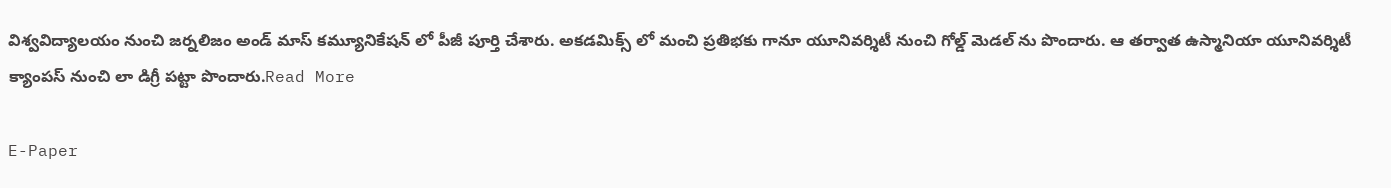విశ్వవిద్యాలయం నుంచి జర్నలిజం అండ్ మాస్ కమ్యూనికేషన్ లో పీజీ పూర్తి చేశారు. అకడమిక్స్ లో మంచి ప్రతిభకు గానూ యూనివర్శిటీ నుంచి గోల్డ్ మెడల్ ను పొందారు. ఆ తర్వాత ఉస్మానియా యూనివర్శిటీ క్యాంపస్ నుంచి లా డిగ్రీ పట్టా పొందారు.Read More

E-Paper